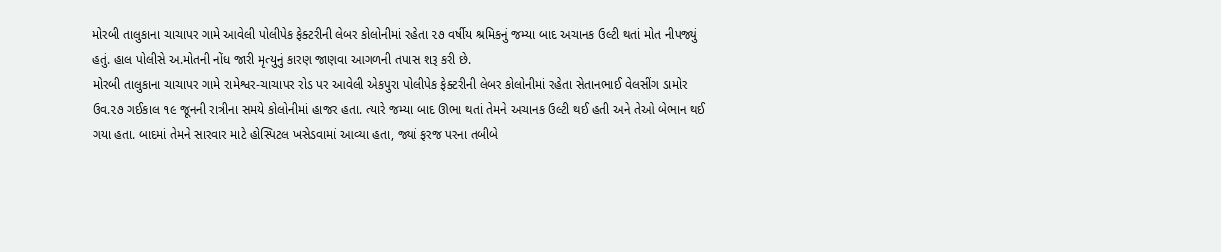મોરબી તાલુકાના ચાચાપર ગામે આવેલી પોલીપેક ફેક્ટરીની લેબર કોલોનીમાં રહેતા ૨૭ વર્ષીય શ્રમિકનું જમ્યા બાદ અચાનક ઉલ્ટી થતાં મોત નીપજ્યું હતું. હાલ પોલીસે અ.મોતની નોંધ જારી મૃત્યુનું કારણ જાણવા આગળની તપાસ શરૂ કરી છે.
મોરબી તાલુકાના ચાચાપર ગામે રામેશ્વર-ચાચાપર રોડ પર આવેલી એકપુરા પોલીપેક ફેક્ટરીની લેબર કોલોનીમાં રહેતા સેતાનભાઈ વેલસીંગ ડામોર ઉવ.૨૭ ગઈકાલ ૧૯ જૂનની રાત્રીના સમયે કોલોનીમાં હાજર હતા. ત્યારે જમ્યા બાદ ઊભા થતાં તેમને અચાનક ઉલ્ટી થઈ હતી અને તેઓ બેભાન થઈ ગયા હતા. બાદમાં તેમને સારવાર માટે હોસ્પિટલ ખસેડવામાં આવ્યા હતા, જ્યાં ફરજ પરના તબીબે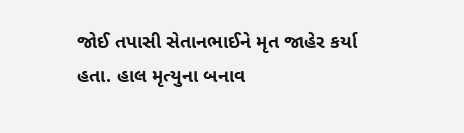જોઈ તપાસી સેતાનભાઈને મૃત જાહેર કર્યા હતા. હાલ મૃત્યુના બનાવ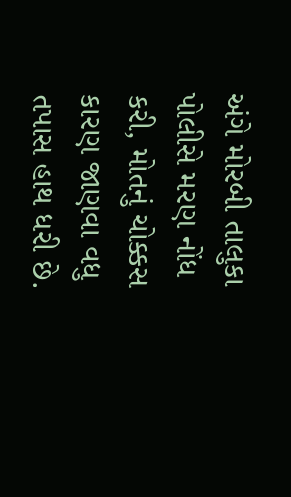અંગે મોરબી તાલુકા પોલીસે મરણ નોંધ કરી, મોતનું ચોક્કસ કારણ જાણવા વધુ તપાસ હાથ ધરી છે.